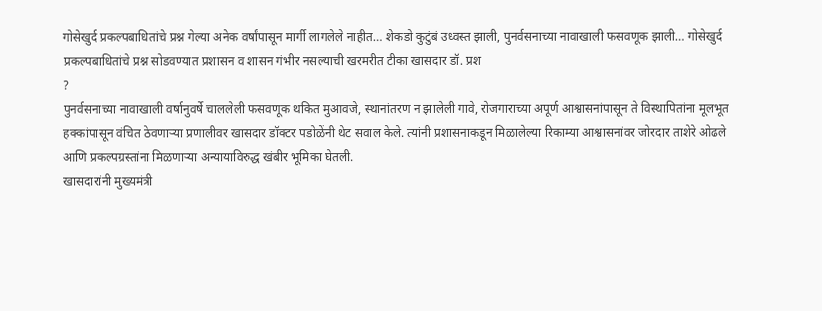गोसेखुर्द प्रकल्पबाधितांचे प्रश्न गेल्या अनेक वर्षांपासून मार्गी लागलेले नाहीत… शेकडो कुटुंबं उध्वस्त झाली, पुनर्वसनाच्या नावाखाली फसवणूक झाली… गोसेखुर्द प्रकल्पबाधितांचे प्रश्न सोडवण्यात प्रशासन व शासन गंभीर नसल्याची खरमरीत टीका खासदार डॉ. प्रश
?
पुनर्वसनाच्या नावाखाली वर्षानुवर्षे चाललेली फसवणूक थकित मुआवजे, स्थानांतरण न झालेली गावे, रोजगाराच्या अपूर्ण आश्वासनांपासून ते विस्थापितांना मूलभूत हक्कांपासून वंचित ठेवणाऱ्या प्रणालीवर खासदार डॉक्टर पडोळेंनी थेट सवाल केले. त्यांनी प्रशासनाकडून मिळालेल्या रिकाम्या आश्वासनांवर जोरदार ताशेरे ओढले आणि प्रकल्पग्रस्तांना मिळणाऱ्या अन्यायाविरुद्ध खंबीर भूमिका घेतली.
खासदारांनी मुख्यमंत्री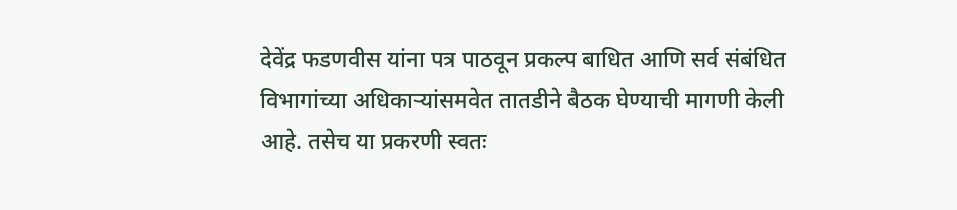देवेंद्र फडणवीस यांना पत्र पाठवून प्रकल्प बाधित आणि सर्व संबंधित विभागांच्या अधिकाऱ्यांसमवेत तातडीने बैठक घेण्याची मागणी केली आहे. तसेच या प्रकरणी स्वतः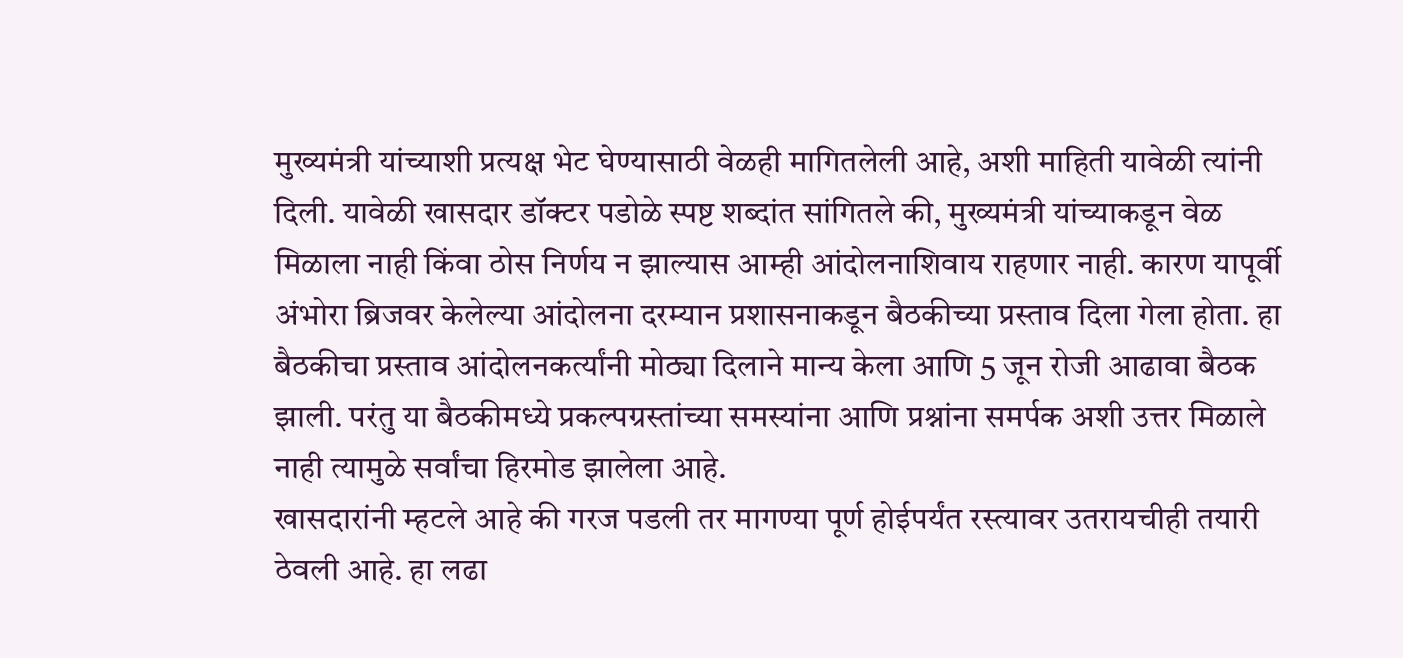मुख्यमंत्री यांच्याशी प्रत्यक्ष भेट घेण्यासाठी वेळही मागितलेली आहे, अशी माहिती यावेळी त्यांनी दिली. यावेळी खासदार डॉक्टर पडोळे स्पष्ट शब्दांत सांगितले की, मुख्यमंत्री यांच्याकडून वेळ मिळाला नाही किंवा ठोस निर्णय न झाल्यास आम्ही आंदोलनाशिवाय राहणार नाही. कारण यापूर्वी अंभोरा ब्रिजवर केलेल्या आंदोलना दरम्यान प्रशासनाकडून बैठकीच्या प्रस्ताव दिला गेला होता. हा बैठकीचा प्रस्ताव आंदोलनकर्त्यांनी मोठ्या दिलाने मान्य केला आणि 5 जून रोजी आढावा बैठक झाली. परंतु या बैठकीमध्ये प्रकल्पग्रस्तांच्या समस्यांना आणि प्रश्नांना समर्पक अशी उत्तर मिळाले नाही त्यामुळे सर्वांचा हिरमोड झालेला आहे.
खासदारांनी म्हटले आहे की गरज पडली तर मागण्या पूर्ण होईपर्यंत रस्त्यावर उतरायचीही तयारी ठेवली आहे. हा लढा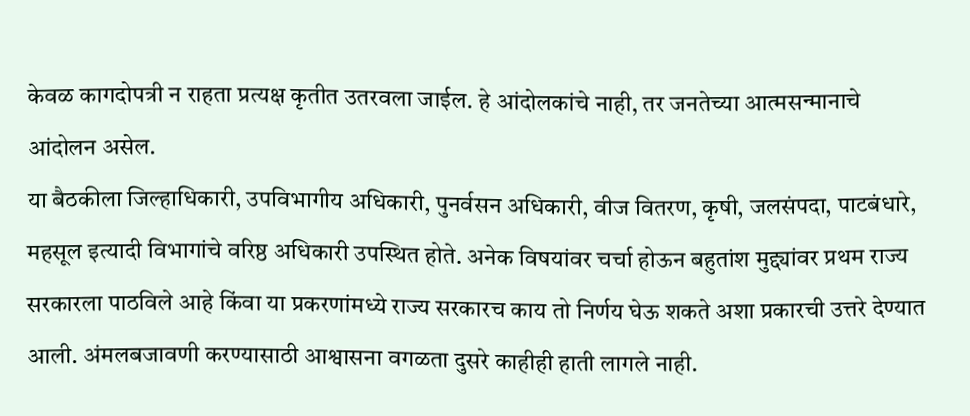केवळ कागदोपत्री न राहता प्रत्यक्ष कृतीत उतरवला जाईल. हे आंदोलकांचे नाही, तर जनतेच्या आत्मसन्मानाचे आंदोलन असेल.
या बैठकीला जिल्हाधिकारी, उपविभागीय अधिकारी, पुनर्वसन अधिकारी, वीज वितरण, कृषी, जलसंपदा, पाटबंधारे, महसूल इत्यादी विभागांचे वरिष्ठ अधिकारी उपस्थित होते. अनेक विषयांवर चर्चा होऊन बहुतांश मुद्द्यांवर प्रथम राज्य सरकारला पाठविले आहे किंवा या प्रकरणांमध्ये राज्य सरकारच काय तो निर्णय घेऊ शकते अशा प्रकारची उत्तरे देण्यात आली. अंमलबजावणी करण्यासाठी आश्वासना वगळता दुसरे काहीही हाती लागले नाही.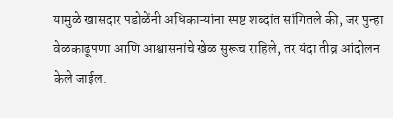यामुळे खासदार पडोळेंनी अधिकाऱ्यांना स्पष्ट शब्दांत सांगितले की, जर पुन्हा वेळकाढूपणा आणि आश्वासनांचे खेळ सुरूच राहिले, तर यंदा तीव्र आंदोलन केले जाईल.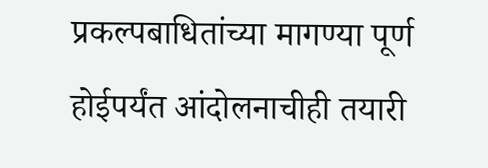प्रकल्पबाधितांच्या मागण्या पूर्ण होईपर्यंत आंदोलनाचीही तयारी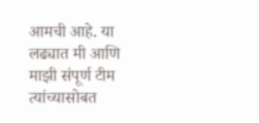आमची आहे. या लढ्यात मी आणि माझी संपूर्ण टीम त्यांच्यासोबत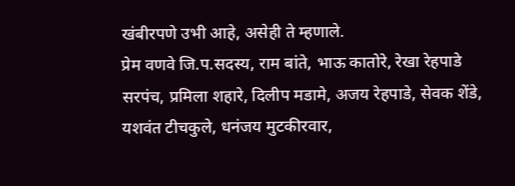खंबीरपणे उभी आहे, असेही ते म्हणाले.
प्रेम वणवे जि.प.सदस्य, राम बांते, भाऊ कातोरे, रेखा रेहपाडे सरपंच, प्रमिला शहारे, दिलीप मडामे, अजय रेहपाडे, सेवक शेंडे, यशवंत टीचकुले, धनंजय मुटकीरवार,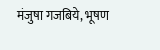मंजुषा गजबिये, भूषण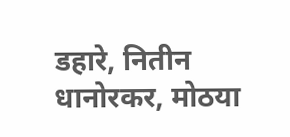डहारे, नितीन धानोरकर, मोठया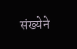संख्येने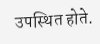उपस्थित होते.